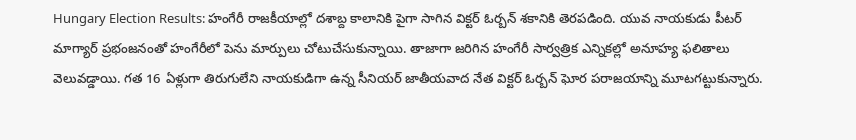Hungary Election Results: హంగేరీ రాజకీయాల్లో దశాబ్ద కాలానికి పైగా సాగిన విక్టర్ ఓర్బన్ శకానికి తెరపడింది. యువ నాయకుడు పీటర్ మాగ్యార్ ప్రభంజనంతో హంగేరీలో పెను మార్పులు చోటుచేసుకున్నాయి. తాజాగా జరిగిన హంగేరీ సార్వత్రిక ఎన్నికల్లో అనూహ్య ఫలితాలు వెలువడ్డాయి. గత 16 ఏళ్లుగా తిరుగులేని నాయకుడిగా ఉన్న సీనియర్ జాతీయవాద నేత విక్టర్ ఓర్బన్ ఘోర పరాజయాన్ని మూటగట్టుకున్నారు.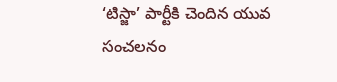‘టిస్జా’ పార్టీకి చెందిన యువ సంచలనం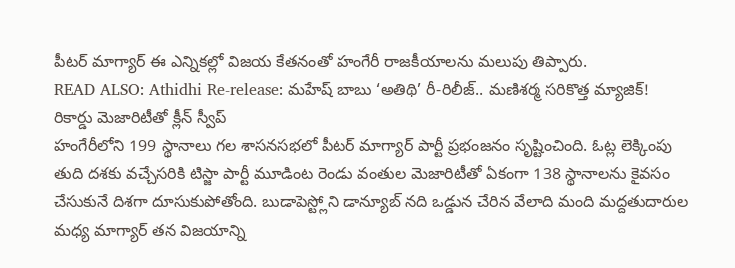పీటర్ మాగ్యార్ ఈ ఎన్నికల్లో విజయ కేతనంతో హంగేరీ రాజకీయాలను మలుపు తిప్పారు.
READ ALSO: Athidhi Re-release: మహేష్ బాబు ‘అతిథి’ రీ-రిలీజ్.. మణిశర్మ సరికొత్త మ్యాజిక్!
రికార్డు మెజారిటీతో క్లీన్ స్వీప్
హంగేరీలోని 199 స్థానాలు గల శాసనసభలో పీటర్ మాగ్యార్ పార్టీ ప్రభంజనం సృష్టించింది. ఓట్ల లెక్కింపు తుది దశకు వచ్చేసరికి టిస్జా పార్టీ మూడింట రెండు వంతుల మెజారిటీతో ఏకంగా 138 స్థానాలను కైవసం చేసుకునే దిశగా దూసుకుపోతోంది. బుడాపెస్ట్లోని డాన్యూబ్ నది ఒడ్డున చేరిన వేలాది మంది మద్దతుదారుల మధ్య మాగ్యార్ తన విజయాన్ని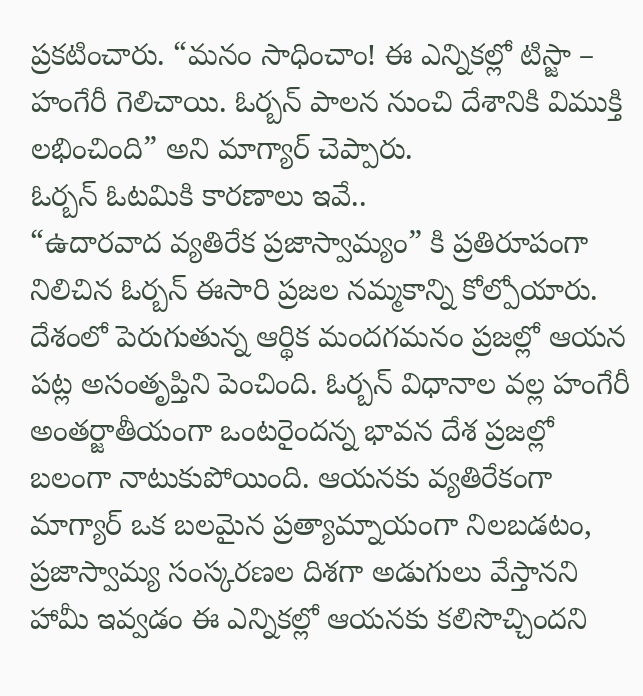ప్రకటించారు. “మనం సాధించాం! ఈ ఎన్నికల్లో టిస్జా – హంగేరీ గెలిచాయి. ఓర్బన్ పాలన నుంచి దేశానికి విముక్తి లభించింది” అని మాగ్యార్ చెప్పారు.
ఓర్బన్ ఓటమికి కారణాలు ఇవే..
“ఉదారవాద వ్యతిరేక ప్రజాస్వామ్యం” కి ప్రతిరూపంగా నిలిచిన ఓర్బన్ ఈసారి ప్రజల నమ్మకాన్ని కోల్పోయారు. దేశంలో పెరుగుతున్న ఆర్థిక మందగమనం ప్రజల్లో ఆయన పట్ల అసంతృప్తిని పెంచింది. ఓర్బన్ విధానాల వల్ల హంగేరీ అంతర్జాతీయంగా ఒంటరైందన్న భావన దేశ ప్రజల్లో బలంగా నాటుకుపోయింది. ఆయనకు వ్యతిరేకంగా మాగ్యార్ ఒక బలమైన ప్రత్యామ్నాయంగా నిలబడటం, ప్రజాస్వామ్య సంస్కరణల దిశగా అడుగులు వేస్తానని హామీ ఇవ్వడం ఈ ఎన్నికల్లో ఆయనకు కలిసొచ్చిందని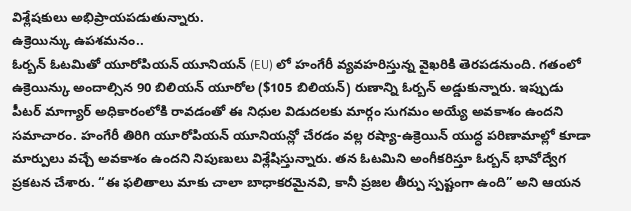విశ్లేషకులు అభిప్రాయపడుతున్నారు.
ఉక్రెయిన్కు ఉపశమనం..
ఓర్బన్ ఓటమితో యూరోపియన్ యూనియన్ (EU) లో హంగేరీ వ్యవహరిస్తున్న వైఖరికి తెరపడనుంది. గతంలో ఉక్రెయిన్కు అందాల్సిన 90 బిలియన్ యూరోల ($105 బిలియన్) రుణాన్ని ఓర్బన్ అడ్డుకున్నారు. ఇప్పుడు పీటర్ మాగ్యార్ అధికారంలోకి రావడంతో ఈ నిధుల విడుదలకు మార్గం సుగమం అయ్యే అవకాశం ఉందని సమాచారం. హంగేరీ తిరిగి యూరోపియన్ యూనియన్లో చేరడం వల్ల రష్యా-ఉక్రెయిన్ యుద్ధ పరిణామాల్లో కూడా మార్పులు వచ్చే అవకాశం ఉందని నిపుణులు విశ్లేషిస్తున్నారు. తన ఓటమిని అంగీకరిస్తూ ఓర్బన్ భావోద్వేగ ప్రకటన చేశారు. “ఈ ఫలితాలు మాకు చాలా బాధాకరమైనవి, కానీ ప్రజల తీర్పు స్పష్టంగా ఉంది” అని ఆయన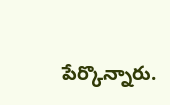పేర్కొన్నారు.